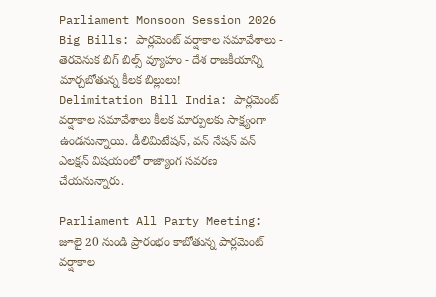Parliament Monsoon Session 2026 Big Bills: పార్లమెంట్ వర్షాకాల సమావేశాలు - తెరవెనుక బిగ్ బిల్స్ వ్యూహం - దేశ రాజకీయాన్ని మార్చబోతున్న కీలక బిల్లులు!
Delimitation Bill India: పార్లమెంట్ వర్షాకాల సమావేశాలు కీలక మార్పులకు సాక్ష్యంగా ఉండనున్నాయి. డీలిమిటేషన్, వన్ నేషన్ వన్ ఎలక్షన్ విషయంలో రాజ్యాంగ సవరణ చేయనున్నారు.

Parliament All Party Meeting: జూలై 20 నుండి ప్రారంభం కాబోతున్న పార్లమెంట్ వర్షాకాల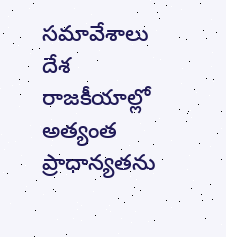సమావేశాలు దేశ రాజకీయాల్లో అత్యంత ప్రాధాన్యతను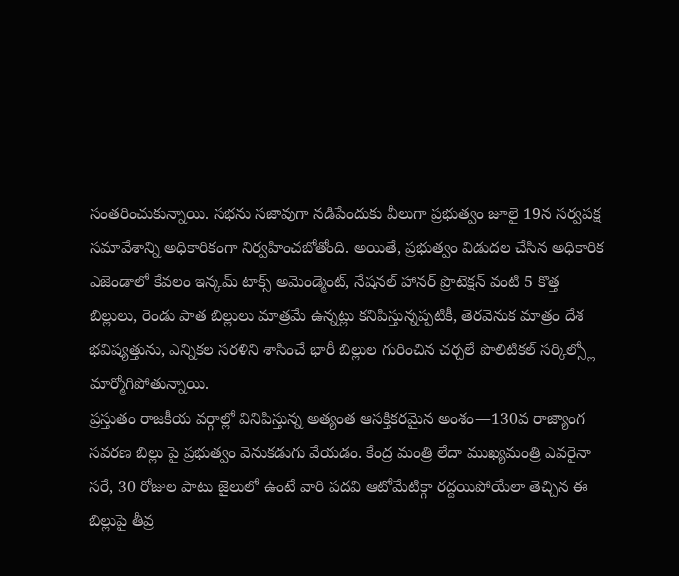సంతరించుకున్నాయి. సభను సజావుగా నడిపేందుకు వీలుగా ప్రభుత్వం జూలై 19న సర్వపక్ష సమావేశాన్ని అధికారికంగా నిర్వహించబోతోంది. అయితే, ప్రభుత్వం విడుదల చేసిన అధికారిక ఎజెండాలో కేవలం ఇన్కమ్ టాక్స్ అమెండ్మెంట్, నేషనల్ హానర్ ప్రొటెక్షన్ వంటి 5 కొత్త బిల్లులు, రెండు పాత బిల్లులు మాత్రమే ఉన్నట్లు కనిపిస్తున్నప్పటికీ, తెరవెనుక మాత్రం దేశ భవిష్యత్తును, ఎన్నికల సరళిని శాసించే భారీ బిల్లుల గురించిన చర్చలే పొలిటికల్ సర్కిల్స్లో మార్మోగిపోతున్నాయి.
ప్రస్తుతం రాజకీయ వర్గాల్లో వినిపిస్తున్న అత్యంత ఆసక్తికరమైన అంశం—130వ రాజ్యాంగ సవరణ బిల్లు పై ప్రభుత్వం వెనుకడుగు వేయడం. కేంద్ర మంత్రి లేదా ముఖ్యమంత్రి ఎవరైనా సరే, 30 రోజుల పాటు జైలులో ఉంటే వారి పదవి ఆటోమేటిక్గా రద్దయిపోయేలా తెచ్చిన ఈ బిల్లుపై తీవ్ర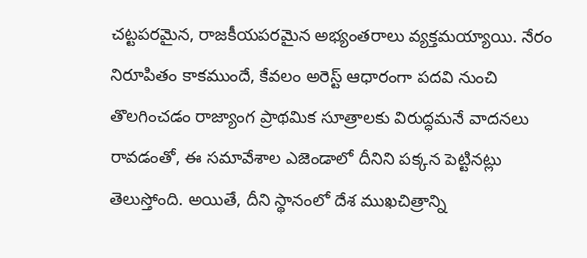చట్టపరమైన, రాజకీయపరమైన అభ్యంతరాలు వ్యక్తమయ్యాయి. నేరం నిరూపితం కాకముందే, కేవలం అరెస్ట్ ఆధారంగా పదవి నుంచి తొలగించడం రాజ్యాంగ ప్రాథమిక సూత్రాలకు విరుద్ధమనే వాదనలు రావడంతో, ఈ సమావేశాల ఎజెండాలో దీనిని పక్కన పెట్టినట్లు తెలుస్తోంది. అయితే, దీని స్థానంలో దేశ ముఖచిత్రాన్ని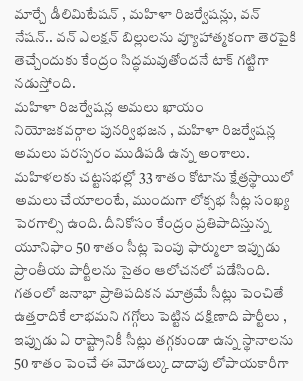మార్చే డీలిమిటేషన్ , మహిళా రిజర్వేషన్లు, వన్ నేషన్.. వన్ ఎలక్షన్ బిల్లులను వ్యూహాత్మకంగా తెరపైకి తెచ్చేందుకు కేంద్రం సిద్ధమవుతోందనే టాక్ గట్టిగా నడుస్తోంది.
మహిళా రిజర్వేషన్ల అమలు ఖాయం
నియోజకవర్గాల పునర్విభజన , మహిళా రిజర్వేషన్ల అమలు పరస్పరం ముడిపడి ఉన్న అంశాలు. మహిళలకు చట్టసభల్లో 33 శాతం కోటాను క్షేత్రస్థాయిలో అమలు చేయాలంటే, ముందుగా లోక్సభ సీట్ల సంఖ్య పెరగాల్సి ఉంది. దీనికోసం కేంద్రం ప్రతిపాదిస్తున్న యూనిఫాం 50 శాతం సీట్ల పెంపు ఫార్ములా ఇప్పుడు ప్రాంతీయ పార్టీలను సైతం ఆలోచనలో పడేసింది. గతంలో జనాభా ప్రాతిపదికన మాత్రమే సీట్లు పెంచితే ఉత్తరాదికే లాభమని గగ్గోలు పెట్టిన దక్షిణాది పార్టీలు , ఇప్పుడు ఏ రాష్ట్రానికీ సీట్లు తగ్గకుండా ఉన్న స్థానాలను 50 శాతం పెంచే ఈ మోడల్కు దాదాపు లోపాయకారీగా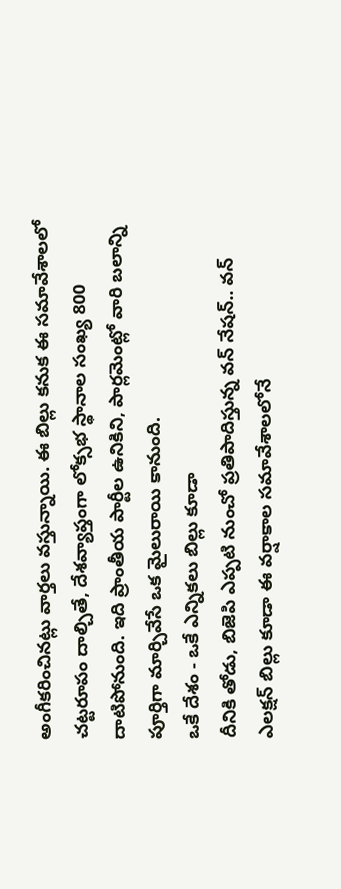అంగీకరించినట్లు వార్తలు వస్తున్నాయి. ఈ బిల్లు కనుక ఈ సమావేశాలలో చట్టరూపం దాల్చితే, దేశవ్యాప్తంగా లోక్సభ స్థానాల సంఖ్య 800 దాటిపోనుంది. ఇది ప్రాంతీయ పార్టీల ఉనికిని, పార్లమెంట్లో వారి బలాన్ని పూర్తిగా మార్చివేసే ఒక మైలురాయి కానుంది.
ఒకే దేశం - ఒకే ఎన్నికలు బిల్లు కూడా
దీనికి తోడు, బిజెపి ఎప్పటి నుంచో ప్రతిపాదిస్తున్న వన్ నేషన్.. వన్ ఎలక్షన్ బిల్లు కూడా ఈ వర్షాకాల సమావేశాలలోనే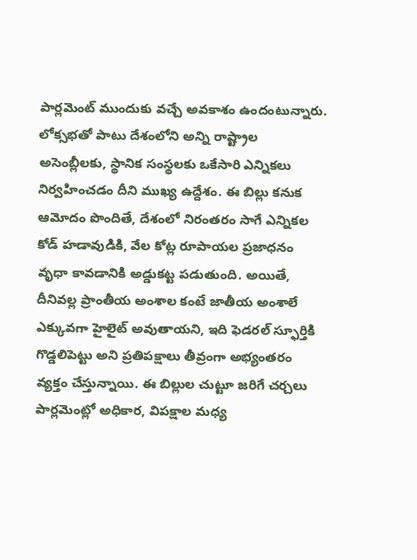పార్లమెంట్ ముందుకు వచ్చే అవకాశం ఉందంటున్నారు. లోక్సభతో పాటు దేశంలోని అన్ని రాష్ట్రాల అసెంబ్లీలకు, స్థానిక సంస్థలకు ఒకేసారి ఎన్నికలు నిర్వహించడం దీని ముఖ్య ఉద్దేశం. ఈ బిల్లు కనుక ఆమోదం పొందితే, దేశంలో నిరంతరం సాగే ఎన్నికల కోడ్ హడావుడికి, వేల కోట్ల రూపాయల ప్రజాధనం వృధా కావడానికి అడ్డుకట్ట పడుతుంది. అయితే, దీనివల్ల ప్రాంతీయ అంశాల కంటే జాతీయ అంశాలే ఎక్కువగా హైలైట్ అవుతాయని, ఇది ఫెడరల్ స్ఫూర్తికి గొడ్డలిపెట్టు అని ప్రతిపక్షాలు తీవ్రంగా అభ్యంతరం వ్యక్తం చేస్తున్నాయి. ఈ బిల్లుల చుట్టూ జరిగే చర్చలు పార్లమెంట్లో అధికార, విపక్షాల మధ్య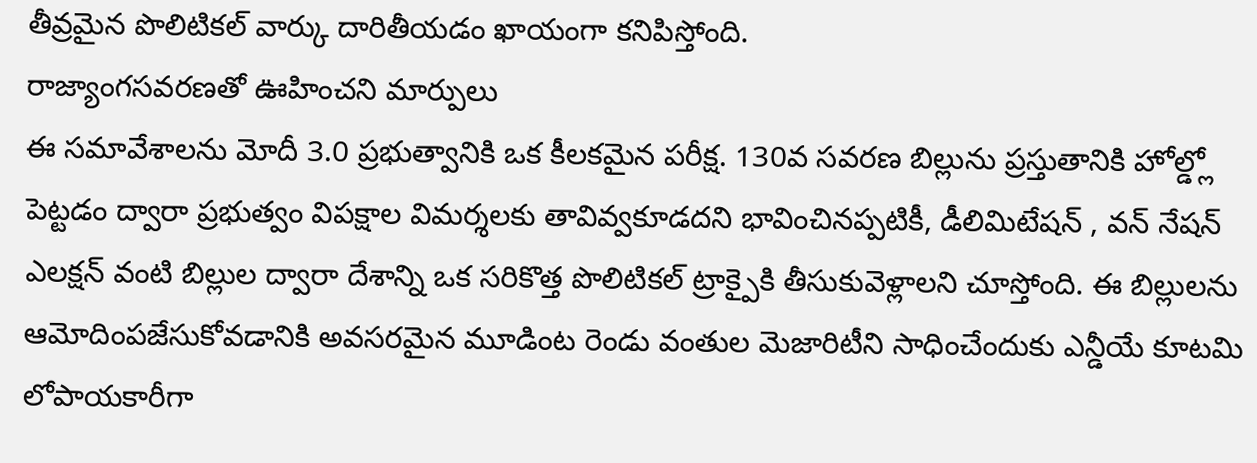తీవ్రమైన పొలిటికల్ వార్కు దారితీయడం ఖాయంగా కనిపిస్తోంది.
రాజ్యాంగసవరణతో ఊహించని మార్పులు
ఈ సమావేశాలను మోదీ 3.0 ప్రభుత్వానికి ఒక కీలకమైన పరీక్ష. 130వ సవరణ బిల్లును ప్రస్తుతానికి హోల్డ్లో పెట్టడం ద్వారా ప్రభుత్వం విపక్షాల విమర్శలకు తావివ్వకూడదని భావించినప్పటికీ, డీలిమిటేషన్ , వన్ నేషన్ ఎలక్షన్ వంటి బిల్లుల ద్వారా దేశాన్ని ఒక సరికొత్త పొలిటికల్ ట్రాక్పైకి తీసుకువెళ్లాలని చూస్తోంది. ఈ బిల్లులను ఆమోదింపజేసుకోవడానికి అవసరమైన మూడింట రెండు వంతుల మెజారిటీని సాధించేందుకు ఎన్డీయే కూటమి లోపాయకారీగా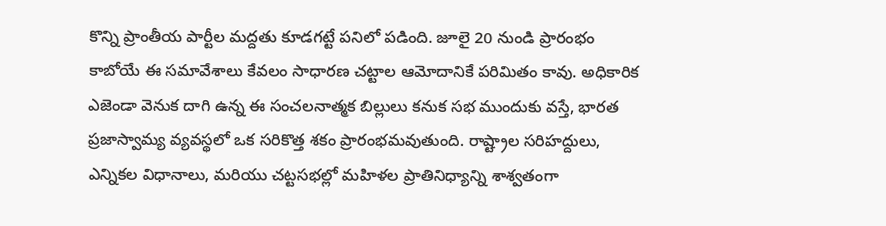కొన్ని ప్రాంతీయ పార్టీల మద్దతు కూడగట్టే పనిలో పడింది. జూలై 20 నుండి ప్రారంభం కాబోయే ఈ సమావేశాలు కేవలం సాధారణ చట్టాల ఆమోదానికే పరిమితం కావు. అధికారిక ఎజెండా వెనుక దాగి ఉన్న ఈ సంచలనాత్మక బిల్లులు కనుక సభ ముందుకు వస్తే, భారత ప్రజాస్వామ్య వ్యవస్థలో ఒక సరికొత్త శకం ప్రారంభమవుతుంది. రాష్ట్రాల సరిహద్దులు, ఎన్నికల విధానాలు, మరియు చట్టసభల్లో మహిళల ప్రాతినిధ్యాన్ని శాశ్వతంగా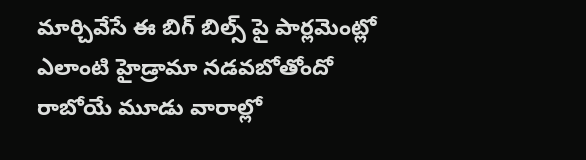మార్చివేసే ఈ బిగ్ బిల్స్ పై పార్లమెంట్లో ఎలాంటి హైడ్రామా నడవబోతోందో రాబోయే మూడు వారాల్లో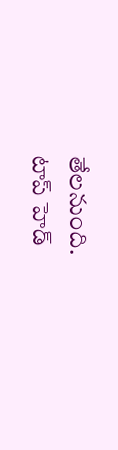తేలనుంది.
టాప్ హెడ్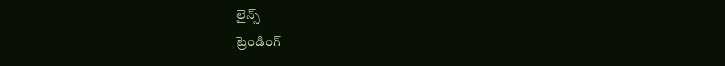లైన్స్
ట్రెండింగ్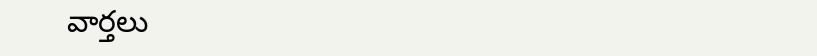వార్తలు